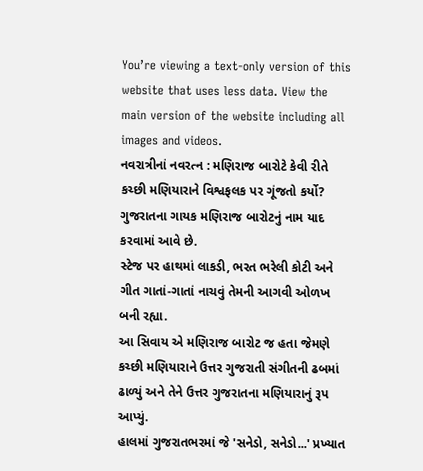You’re viewing a text-only version of this website that uses less data. View the main version of the website including all images and videos.
નવરાત્રીનાં નવરત્ન : મણિરાજ બારોટે કેવી રીતે કચ્છી મણિયારાને વિશ્વફલક પર ગૂંજતો કર્યો?
ગુજરાતના ગાયક મણિરાજ બારોટનું નામ યાદ કરવામાં આવે છે.
સ્ટેજ પર હાથમાં લાકડી, ભરત ભરેલી કોટી અને ગીત ગાતાં-ગાતાં નાચવું તેમની આગવી ઓળખ બની રહ્યા.
આ સિવાય એ મણિરાજ બારોટ જ હતા જેમણે કચ્છી મણિયારાને ઉત્તર ગુજરાતી સંગીતની ઢબમાં ઢાળ્યું અને તેને ઉત્તર ગુજરાતના મણિયારાનું રૂપ આપ્યું.
હાલમાં ગુજરાતભરમાં જે 'સનેડો, સનેડો...' પ્રખ્યાત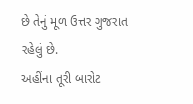છે તેનું મૂળ ઉત્તર ગુજરાત રહેલું છે.
અહીંના તૂરી બારોટ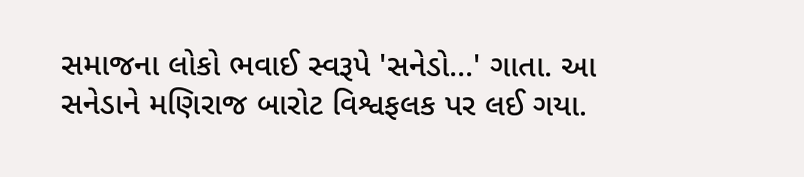સમાજના લોકો ભવાઈ સ્વરૂપે 'સનેડો...' ગાતા. આ સનેડાને મણિરાજ બારોટ વિશ્વફલક પર લઈ ગયા.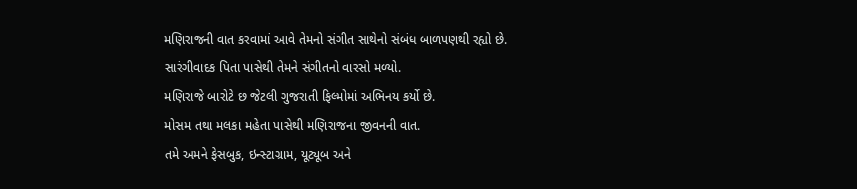મણિરાજની વાત કરવામાં આવે તેમનો સંગીત સાથેનો સંબંધ બાળપણથી રહ્યો છે. સારંગીવાદક પિતા પાસેથી તેમને સંગીતનો વારસો મળ્યો.
મણિરાજે બારોટે છ જેટલી ગુજરાતી ફિલ્મોમાં અભિનય કર્યો છે.
મોસમ તથા મલકા મહેતા પાસેથી મણિરાજના જીવનની વાત.
તમે અમને ફેસબુક, ઇન્સ્ટાગ્રામ, યૂટ્યૂબ અને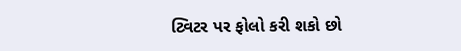ટ્વિટર પર ફોલો કરી શકો છો